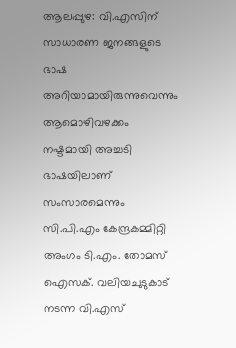ആലപ്പുഴ: വി.എസിന് സാധാരണ ജനങ്ങളുടെ ഭാഷ അറിയാമായിരുന്നുവെന്നും ആമൊഴിവഴക്കം നഷ്ടമായി അച്ചടി ഭാഷയിലാണ് സംസാരമെന്നും സി.പി.എം കേന്ദ്രകമ്മിറ്റി അംഗം ടി.എം. തോമസ് ഐസക്. വലിയചുടുകാട് നടന്ന വി.എസ്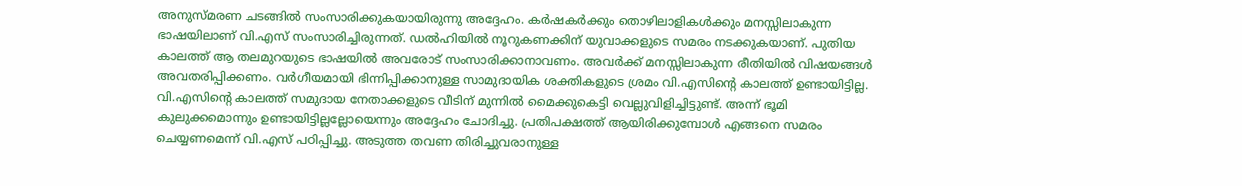അനുസ്മരണ ചടങ്ങിൽ സംസാരിക്കുകയായിരുന്നു അദ്ദേഹം. കർഷകർക്കും തൊഴിലാളികൾക്കും മനസ്സിലാകുന്ന ഭാഷയിലാണ് വി.എസ് സംസാരിച്ചിരുന്നത്. ഡൽഹിയിൽ നൂറുകണക്കിന് യുവാക്കളുടെ സമരം നടക്കുകയാണ്. പുതിയ കാലത്ത് ആ തലമുറയുടെ ഭാഷയിൽ അവരോട് സംസാരിക്കാനാവണം. അവർക്ക് മനസ്സിലാകുന്ന രീതിയിൽ വിഷയങ്ങൾ അവതരിപ്പിക്കണം. വർഗീയമായി ഭിന്നിപ്പിക്കാനുള്ള സാമുദായിക ശക്തികളുടെ ശ്രമം വി.എസിന്റെ കാലത്ത് ഉണ്ടായിട്ടില്ല. വി.എസിന്റെ കാലത്ത് സമുദായ നേതാക്കളുടെ വീടിന് മുന്നിൽ മൈക്കുകെട്ടി വെല്ലുവിളിച്ചിട്ടുണ്ട്. അന്ന് ഭൂമി കുലുക്കമൊന്നും ഉണ്ടായിട്ടില്ലല്ലോയെന്നും അദ്ദേഹം ചോദിച്ചു. പ്രതിപക്ഷത്ത് ആയിരിക്കുമ്പോൾ എങ്ങനെ സമരം ചെയ്യണമെന്ന് വി.എസ് പഠിപ്പിച്ചു. അടുത്ത തവണ തിരിച്ചുവരാനുള്ള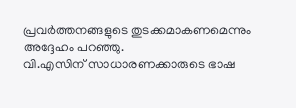പ്രവർത്തനങ്ങളുടെ തുടക്കമാകണമെന്നും അദ്ദേഹം പറഞ്ഞു.
വി.എസിന് സാധാരണക്കാരുടെ ഭാഷ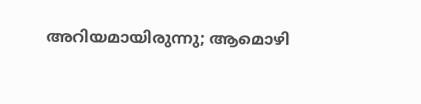അറിയമായിരുന്നു; ആമൊഴി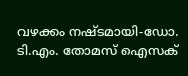വഴക്കം നഷ്ടമായി-ഡോ. ടി.എം. തോമസ് ഐസക്